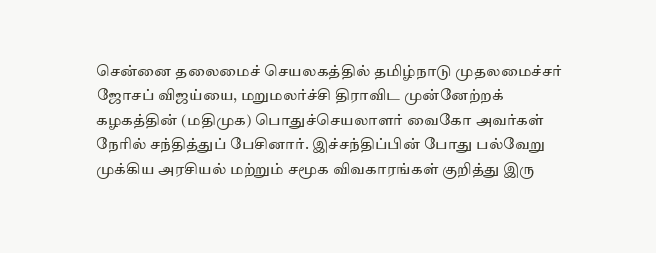சென்னை தலைமைச் செயலகத்தில் தமிழ்நாடு முதலமைச்சர் ஜோசப் விஜய்யை, மறுமலர்ச்சி திராவிட முன்னேற்றக் கழகத்தின் (மதிமுக) பொதுச்செயலாளர் வைகோ அவர்கள் நேரில் சந்தித்துப் பேசினார். இச்சந்திப்பின் போது பல்வேறு முக்கிய அரசியல் மற்றும் சமூக விவகாரங்கள் குறித்து இரு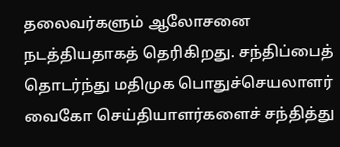தலைவர்களும் ஆலோசனை நடத்தியதாகத் தெரிகிறது. சந்திப்பைத் தொடர்ந்து மதிமுக பொதுச்செயலாளர் வைகோ செய்தியாளர்களைச் சந்தித்து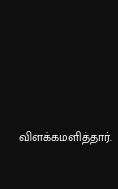விளக்கமளித்தார்.